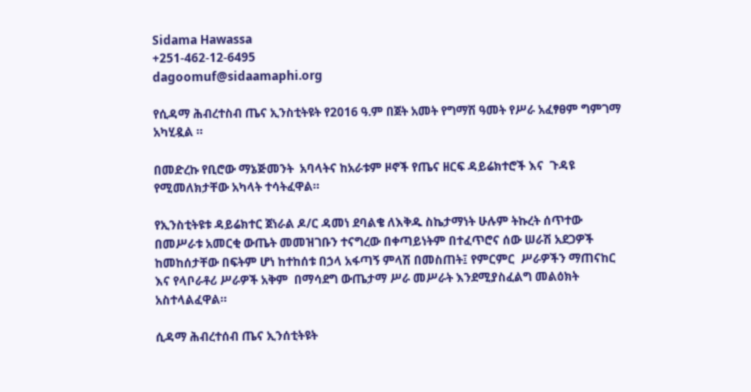Sidama Hawassa
+251-462-12-6495
dagoomuf@sidaamaphi.org

የሲዳማ ሕብረተስብ ጤና ኢንስቲትዩት የ2016 ዓ.ም በጀት አመት የግማሽ ዓመት የሥራ አፈፃፀም ግምገማ አካሂዷል ።

በመድረኩ የቢሮው ማኔጅመንት  አባላትና ከአራቱም ዞኖች የጤና ዘርፍ ዳይሬክተሮች እና  ጉዳዩ የሚመለክታቸው አካላት ተሳትፈዋል።

የኢንስቲትዩቱ ዳይሬክተር ጀነራል ዶ/ር ዳመነ ደባልቄ ለእቅዱ ስኬታማነት ሁሉም ትኩረት ሰጥተው በመሥራቱ አመርቂ ውጤት መመዝገቡን ተናግረው በቀጣይነትም በተፈጥሮና ሰው ሠራሽ አደጋዎች ከመከሰታቸው በፍትም ሆነ ከተከሰቱ በኃላ አፋጣኝ ምላሽ በመስጠት፤ የምርምር  ሥራዎችን ማጠናከር እና የላቦራቶሪ ሥራዎች አቅም  በማሳደግ ውጤታማ ሥራ መሥራት እንደሚያስፈልግ መልዕክት አስተላልፈዋል።

ሲዳማ ሕብረተሰብ ጤና ኢንሰቲትዩት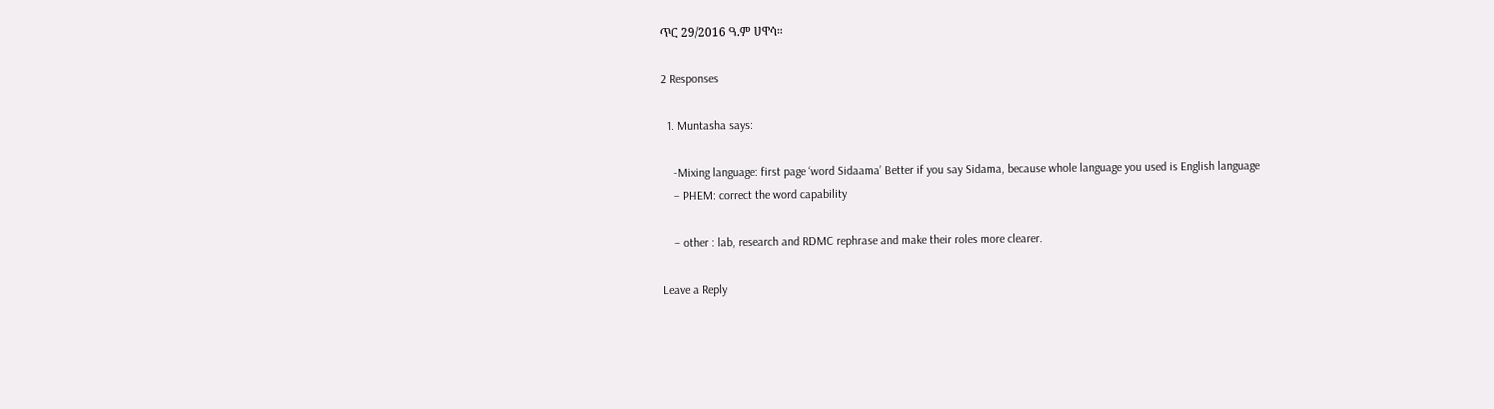ጥር 29/2016 ዓ.ም ሀዋሳ።

2 Responses

  1. Muntasha says:

    -Mixing language: first page ‘word Sidaama’ Better if you say Sidama, because whole language you used is English language
    – PHEM: correct the word capability

    – other : lab, research and RDMC rephrase and make their roles more clearer.

Leave a Reply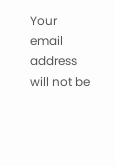Your email address will not be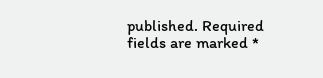published. Required fields are marked *